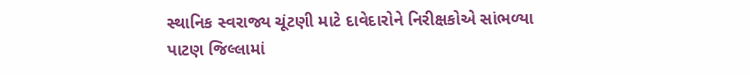સ્થાનિક સ્વરાજ્ય ચૂંટણી માટે દાવેદારોને નિરીક્ષકોએ સાંભળ્યા
પાટણ જિલ્લામાં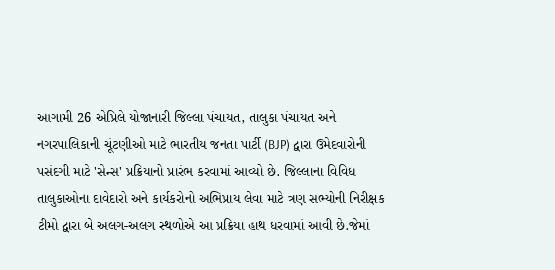આગામી 26 એપ્રિલે યોજાનારી જિલ્લા પંચાયત, તાલુકા પંચાયત અને નગરપાલિકાની ચૂંટણીઓ માટે ભારતીય જનતા પાર્ટી (BJP) દ્વારા ઉમેદવારોની પસંદગી માટે 'સેન્સ' પ્રક્રિયાનો પ્રારંભ કરવામાં આવ્યો છે. જિલ્લાના વિવિધ તાલુકાઓના દાવેદારો અને કાર્યકરોનો અભિપ્રાય લેવા માટે ત્રણ સભ્યોની નિરીક્ષક ટીમો દ્વારા બે અલગ-અલગ સ્થળોએ આ પ્રક્રિયા હાથ ધરવામાં આવી છે.જેમાં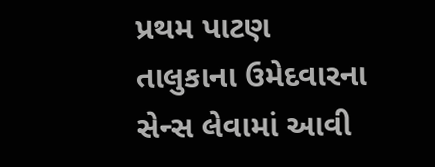પ્રથમ પાટણ તાલુકાના ઉમેદવારના સેન્સ લેવામાં આવી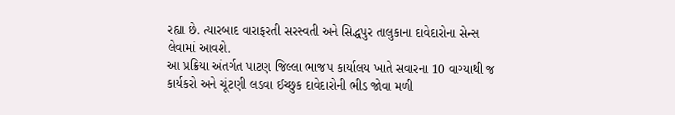રહ્યા છે. ત્યારબાદ વારાફરતી સરસ્વતી અને સિદ્ધપુર તાલુકાના દાવેદારોના સેન્સ લેવામાં આવશે.
આ પ્રક્રિયા અંતર્ગત પાટણ જિલ્લા ભાજપ કાર્યાલય ખાતે સવારના 10 વાગ્યાથી જ કાર્યકરો અને ચૂંટણી લડવા ઈચ્છુક દાવેદારોની ભીડ જોવા મળી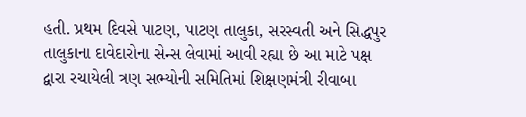હતી. પ્રથમ દિવસે પાટણ, પાટણ તાલુકા, સરસ્વતી અને સિદ્ધપુર તાલુકાના દાવેદારોના સેન્સ લેવામાં આવી રહ્યા છે આ માટે પક્ષ દ્વારા રચાયેલી ત્રણ સભ્યોની સમિતિમાં શિક્ષણમંત્રી રીવાબા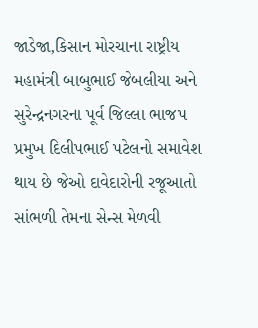જાડેજા,કિસાન મોરચાના રાષ્ટ્રીય મહામંત્રી બાબુભાઈ જેબલીયા અને સુરેન્દ્રનગરના પૂર્વ જિલ્લા ભાજપ પ્રમુખ દિલીપભાઈ પટેલનો સમાવેશ થાય છે જેઓ દાવેદારોની રજૂઆતો સાંભળી તેમના સેન્સ મેળવી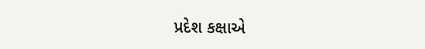પ્રદેશ કક્ષાએ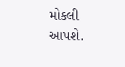મોકલી આપશે.